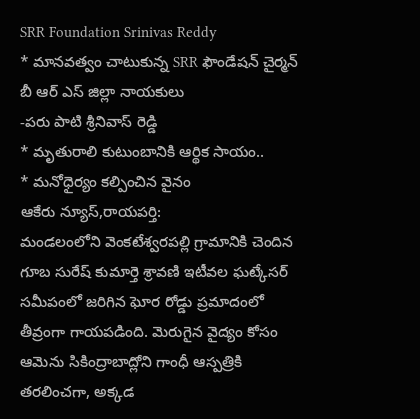SRR Foundation Srinivas Reddy
* మానవత్వం చాటుకున్న SRR ఫౌండేషన్ చైర్మన్ బీ ఆర్ ఎస్ జిల్లా నాయకులు
-పరు పాటి శ్రీనివాస్ రెడ్డి
* మృతురాలి కుటుంబానికి ఆర్థిక సాయం..
* మనోధైర్యం కల్పించిన వైనం
ఆకేరు న్యూస్,రాయపర్తి:
మండలంలోని వెంకటేశ్వరపల్లి గ్రామానికి చెందిన గూబ సురేష్ కుమార్తె శ్రావణి ఇటీవల ఘట్కేసర్ సమీపంలో జరిగిన ఘోర రోడ్డు ప్రమాదంలో తీవ్రంగా గాయపడింది. మెరుగైన వైద్యం కోసం ఆమెను సికింద్రాబాద్లోని గాంధీ ఆస్పత్రికి తరలించగా, అక్కడ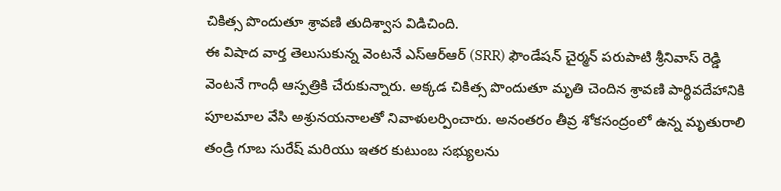చికిత్స పొందుతూ శ్రావణి తుదిశ్వాస విడిచింది.
ఈ విషాద వార్త తెలుసుకున్న వెంటనే ఎస్ఆర్ఆర్ (SRR) ఫౌండేషన్ చైర్మన్ పరుపాటి శ్రీనివాస్ రెడ్డి వెంటనే గాంధీ ఆస్పత్రికి చేరుకున్నారు. అక్కడ చికిత్స పొందుతూ మృతి చెందిన శ్రావణి పార్థివదేహానికి పూలమాల వేసి అశ్రునయనాలతో నివాళులర్పించారు. అనంతరం తీవ్ర శోకసంద్రంలో ఉన్న మృతురాలి తండ్రి గూబ సురేష్ మరియు ఇతర కుటుంబ సభ్యులను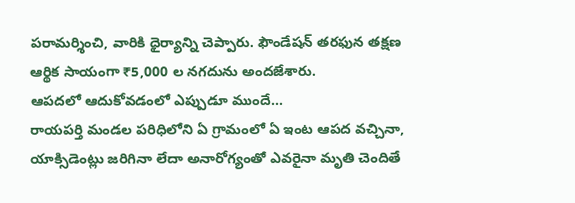పరామర్శించి, వారికి ధైర్యాన్ని చెప్పారు. ఫౌండేషన్ తరఫున తక్షణ ఆర్థిక సాయంగా ₹5,000 ల నగదును అందజేశారు.
ఆపదలో ఆదుకోవడంలో ఎప్పుడూ ముందే…
రాయపర్తి మండల పరిధిలోని ఏ గ్రామంలో ఏ ఇంట ఆపద వచ్చినా, యాక్సిడెంట్లు జరిగినా లేదా అనారోగ్యంతో ఎవరైనా మృతి చెందితే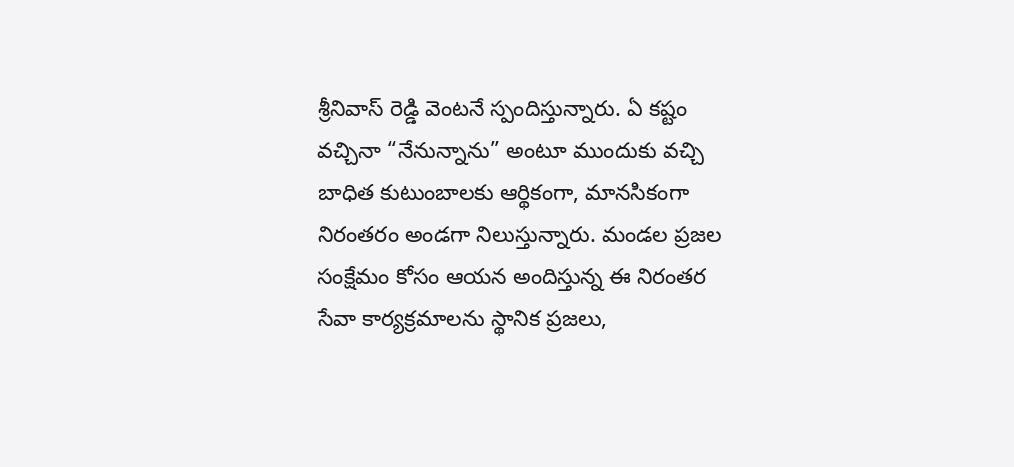శ్రీనివాస్ రెడ్డి వెంటనే స్పందిస్తున్నారు. ఏ కష్టం వచ్చినా “నేనున్నాను” అంటూ ముందుకు వచ్చి బాధిత కుటుంబాలకు ఆర్థికంగా, మానసికంగా నిరంతరం అండగా నిలుస్తున్నారు. మండల ప్రజల సంక్షేమం కోసం ఆయన అందిస్తున్న ఈ నిరంతర సేవా కార్యక్రమాలను స్థానిక ప్రజలు,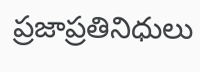ప్రజాప్రతినిధులు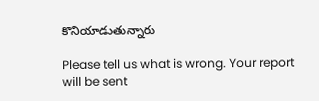కొనియాడుతున్నారు

Please tell us what is wrong. Your report will be sent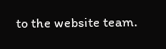to the website team.